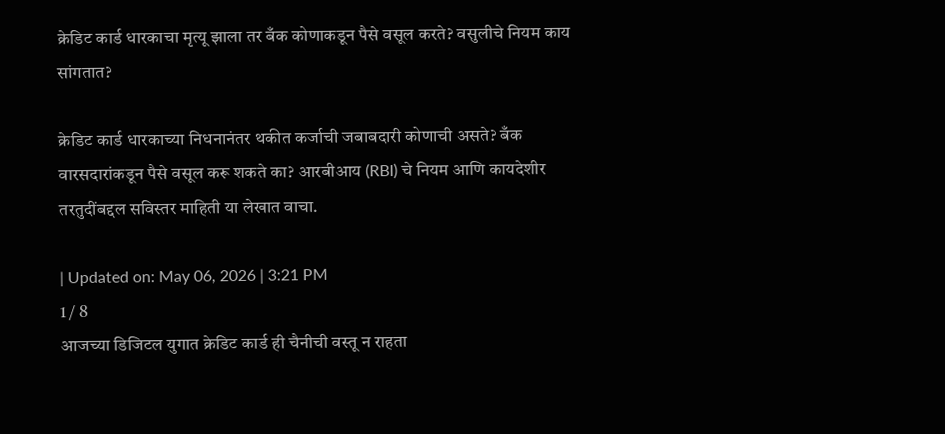क्रेडिट कार्ड धारकाचा मृत्यू झाला तर बँक कोणाकडून पैसे वसूल करते? वसुलीचे नियम काय सांगतात?

क्रेडिट कार्ड धारकाच्या निधनानंतर थकीत कर्जाची जबाबदारी कोणाची असते? बँक वारसदारांकडून पैसे वसूल करू शकते का? आरबीआय (RBI) चे नियम आणि कायदेशीर तरतुदींबद्दल सविस्तर माहिती या लेखात वाचा.

| Updated on: May 06, 2026 | 3:21 PM
1 / 8
आजच्या डिजिटल युगात क्रेडिट कार्ड ही चैनीची वस्तू न राहता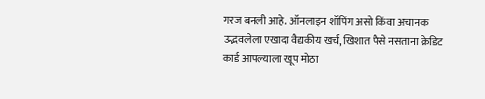गरज बनली आहे. ऑनलाइन शॉपिंग असो किंवा अचानक उद्भवलेला एखादा वैद्यकीय खर्च, खिशात पैसे नसताना क्रेडिट कार्ड आपल्याला खूप मोठा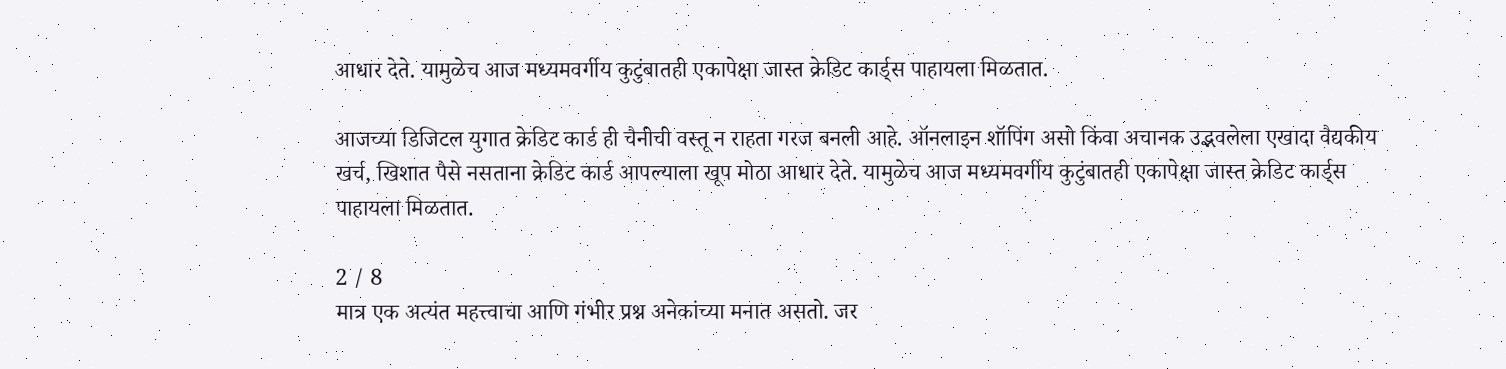आधार देते. यामुळेच आज मध्यमवर्गीय कुटुंबातही एकापेक्षा जास्त क्रेडिट कार्ड्स पाहायला मिळतात.

आजच्या डिजिटल युगात क्रेडिट कार्ड ही चैनीची वस्तू न राहता गरज बनली आहे. ऑनलाइन शॉपिंग असो किंवा अचानक उद्भवलेला एखादा वैद्यकीय खर्च, खिशात पैसे नसताना क्रेडिट कार्ड आपल्याला खूप मोठा आधार देते. यामुळेच आज मध्यमवर्गीय कुटुंबातही एकापेक्षा जास्त क्रेडिट कार्ड्स पाहायला मिळतात.

2 / 8
मात्र एक अत्यंत महत्त्वाचा आणि गंभीर प्रश्न अनेकांच्या मनात असतो. जर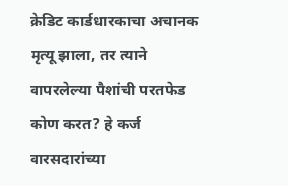क्रेडिट कार्डधारकाचा अचानक मृत्यू झाला, तर त्याने वापरलेल्या पैशांची परतफेड कोण करत? हे कर्ज वारसदारांच्या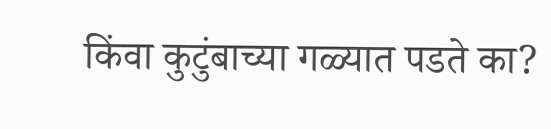किंवा कुटुंबाच्या गळ्यात पडते का?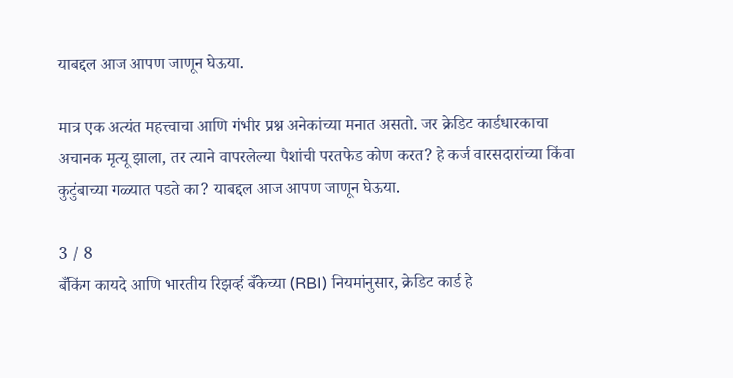याबद्दल आज आपण जाणून घेऊया.

मात्र एक अत्यंत महत्त्वाचा आणि गंभीर प्रश्न अनेकांच्या मनात असतो. जर क्रेडिट कार्डधारकाचा अचानक मृत्यू झाला, तर त्याने वापरलेल्या पैशांची परतफेड कोण करत? हे कर्ज वारसदारांच्या किंवा कुटुंबाच्या गळ्यात पडते का? याबद्दल आज आपण जाणून घेऊया.

3 / 8
बँकिंग कायदे आणि भारतीय रिझर्व्ह बँकेच्या (RBI) नियमांनुसार, क्रेडिट कार्ड हे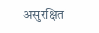असुरक्षित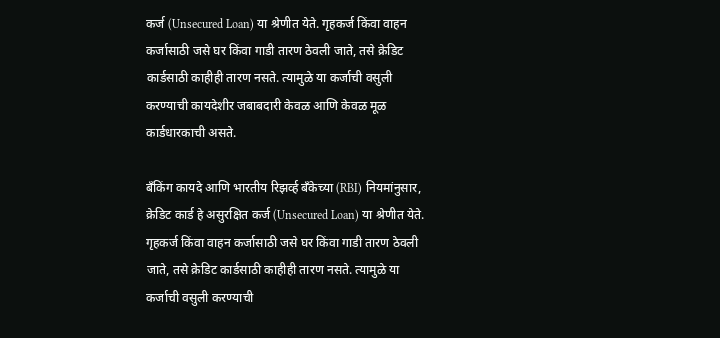कर्ज (Unsecured Loan) या श्रेणीत येते. गृहकर्ज किंवा वाहन कर्जासाठी जसे घर किंवा गाडी तारण ठेवली जाते, तसे क्रेडिट कार्डसाठी काहीही तारण नसते. त्यामुळे या कर्जाची वसुली करण्याची कायदेशीर जबाबदारी केवळ आणि केवळ मूळ कार्डधारकाची असते.

बँकिंग कायदे आणि भारतीय रिझर्व्ह बँकेच्या (RBI) नियमांनुसार, क्रेडिट कार्ड हे असुरक्षित कर्ज (Unsecured Loan) या श्रेणीत येते. गृहकर्ज किंवा वाहन कर्जासाठी जसे घर किंवा गाडी तारण ठेवली जाते, तसे क्रेडिट कार्डसाठी काहीही तारण नसते. त्यामुळे या कर्जाची वसुली करण्याची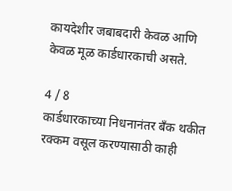कायदेशीर जबाबदारी केवळ आणि केवळ मूळ कार्डधारकाची असते.

4 / 8
कार्डधारकाच्या निधनानंतर बँक थकीत रक्कम वसूल करण्यासाठी काही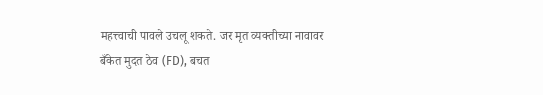महत्त्वाची पावले उचलू शकते. जर मृत व्यक्तीच्या नावावर बँकेत मुदत ठेव (FD), बचत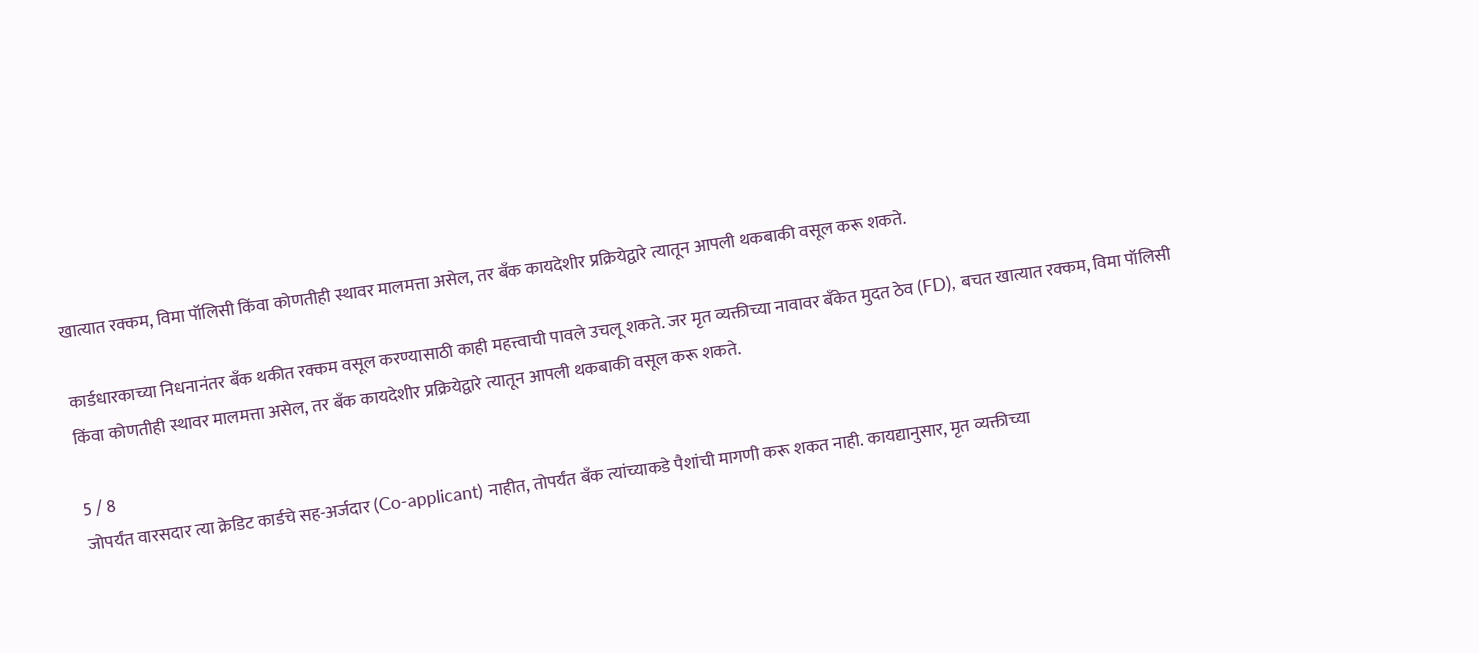खात्यात रक्कम, विमा पॉलिसी किंवा कोणतीही स्थावर मालमत्ता असेल, तर बँक कायदेशीर प्रक्रियेद्वारे त्यातून आपली थकबाकी वसूल करू शकते.

कार्डधारकाच्या निधनानंतर बँक थकीत रक्कम वसूल करण्यासाठी काही महत्त्वाची पावले उचलू शकते. जर मृत व्यक्तीच्या नावावर बँकेत मुदत ठेव (FD), बचत खात्यात रक्कम, विमा पॉलिसी किंवा कोणतीही स्थावर मालमत्ता असेल, तर बँक कायदेशीर प्रक्रियेद्वारे त्यातून आपली थकबाकी वसूल करू शकते.

5 / 8
जोपर्यंत वारसदार त्या क्रेडिट कार्डचे सह-अर्जदार (Co-applicant) नाहीत, तोपर्यंत बँक त्यांच्याकडे पैशांची मागणी करू शकत नाही. कायद्यानुसार, मृत व्यक्तीच्या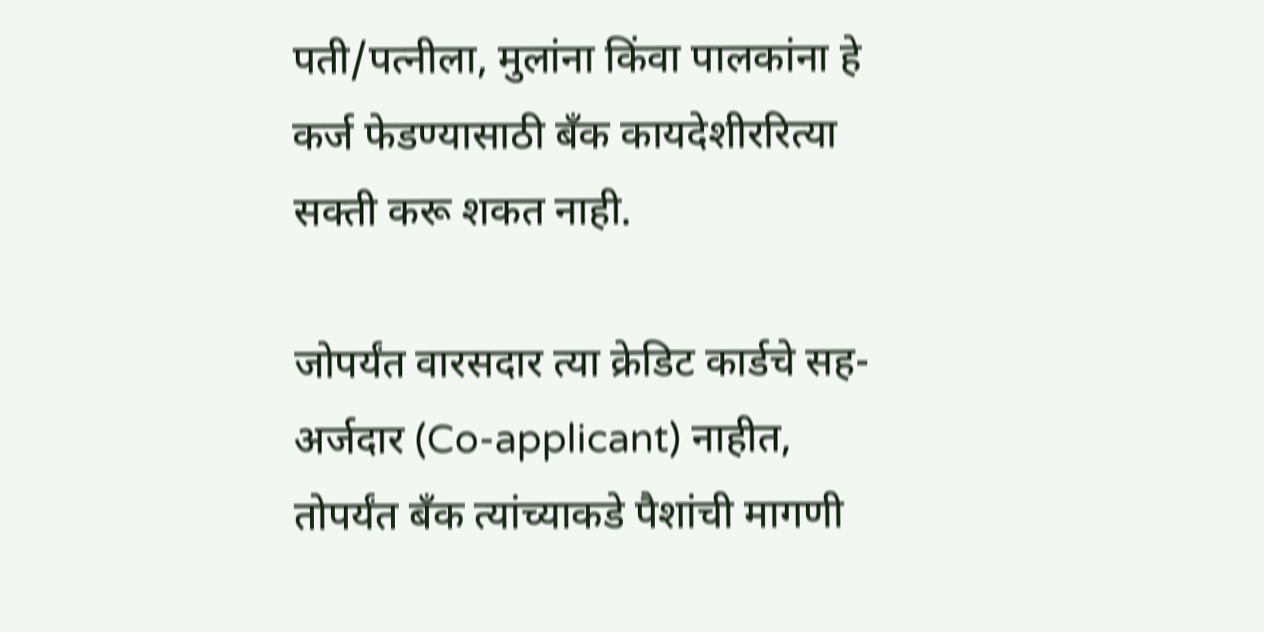पती/पत्नीला, मुलांना किंवा पालकांना हे कर्ज फेडण्यासाठी बँक कायदेशीररित्या सक्ती करू शकत नाही.

जोपर्यंत वारसदार त्या क्रेडिट कार्डचे सह-अर्जदार (Co-applicant) नाहीत, तोपर्यंत बँक त्यांच्याकडे पैशांची मागणी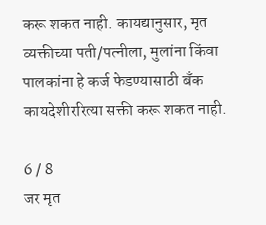करू शकत नाही. कायद्यानुसार, मृत व्यक्तीच्या पती/पत्नीला, मुलांना किंवा पालकांना हे कर्ज फेडण्यासाठी बँक कायदेशीररित्या सक्ती करू शकत नाही.

6 / 8
जर मृत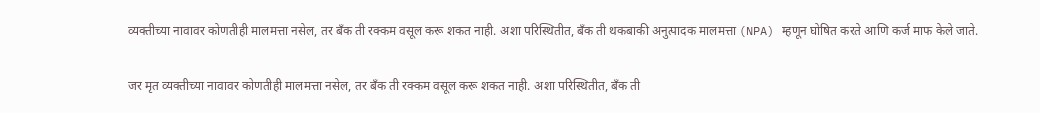व्यक्तीच्या नावावर कोणतीही मालमत्ता नसेल, तर बँक ती रक्कम वसूल करू शकत नाही. अशा परिस्थितीत, बँक ती थकबाकी अनुत्पादक मालमत्ता (NPA) म्हणून घोषित करते आणि कर्ज माफ केले जाते.

जर मृत व्यक्तीच्या नावावर कोणतीही मालमत्ता नसेल, तर बँक ती रक्कम वसूल करू शकत नाही. अशा परिस्थितीत, बँक ती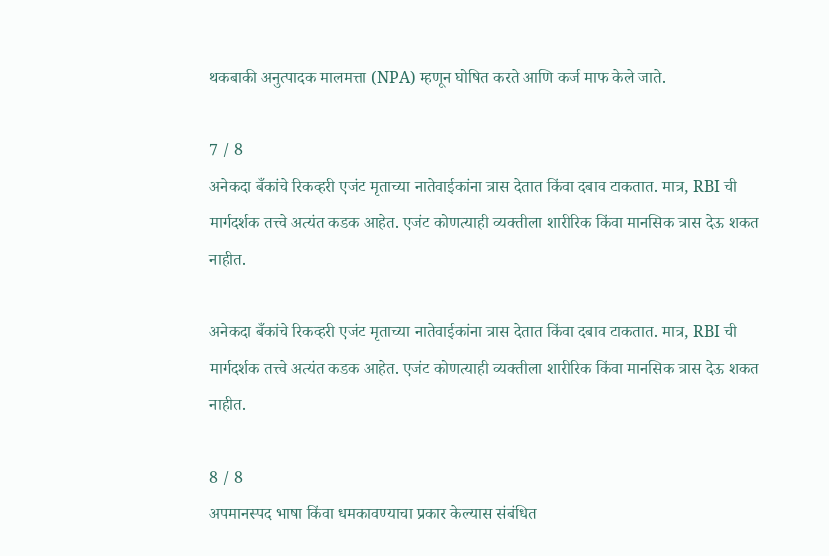थकबाकी अनुत्पादक मालमत्ता (NPA) म्हणून घोषित करते आणि कर्ज माफ केले जाते.

7 / 8
अनेकदा बँकांचे रिकव्हरी एजंट मृताच्या नातेवाईकांना त्रास देतात किंवा दबाव टाकतात. मात्र, RBI ची मार्गदर्शक तत्त्वे अत्यंत कडक आहेत. एजंट कोणत्याही व्यक्तीला शारीरिक किंवा मानसिक त्रास देऊ शकत नाहीत.

अनेकदा बँकांचे रिकव्हरी एजंट मृताच्या नातेवाईकांना त्रास देतात किंवा दबाव टाकतात. मात्र, RBI ची मार्गदर्शक तत्त्वे अत्यंत कडक आहेत. एजंट कोणत्याही व्यक्तीला शारीरिक किंवा मानसिक त्रास देऊ शकत नाहीत.

8 / 8
अपमानस्पद भाषा किंवा धमकावण्याचा प्रकार केल्यास संबंधित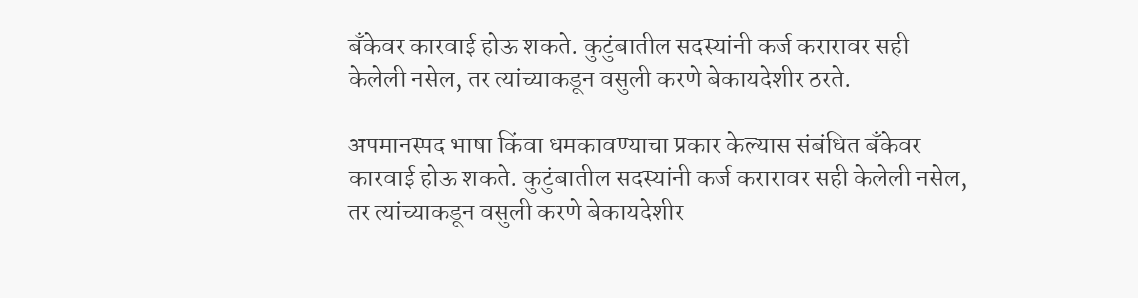बँकेवर कारवाई होऊ शकते. कुटुंबातील सदस्यांनी कर्ज करारावर सही केलेली नसेल, तर त्यांच्याकडून वसुली करणे बेकायदेशीर ठरते.

अपमानस्पद भाषा किंवा धमकावण्याचा प्रकार केल्यास संबंधित बँकेवर कारवाई होऊ शकते. कुटुंबातील सदस्यांनी कर्ज करारावर सही केलेली नसेल, तर त्यांच्याकडून वसुली करणे बेकायदेशीर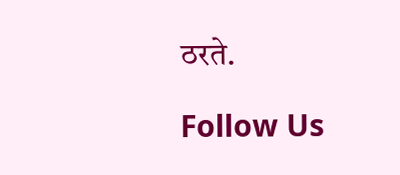ठरते.

Follow Us